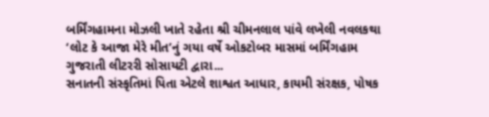બર્મિંગહામના મોઝલી ખાતે રહેતા શ્રી ચીમનલાલ પાંવે લખેલી નવલકથા ‘લોટ કે આજા મેરે મીત’નું ગયા વર્ષે ઓકટોબર માસમાં બર્મિંગહામ ગુજરાતી લીટરરી સોસાયટી દ્વારા...
સનાતની સંસ્કૃતિમાં પિતા એટલે શાશ્વત આધાર, કાયમી સંરક્ષક, પોષક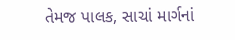તેમજ પાલક, સાચાં માર્ગનાં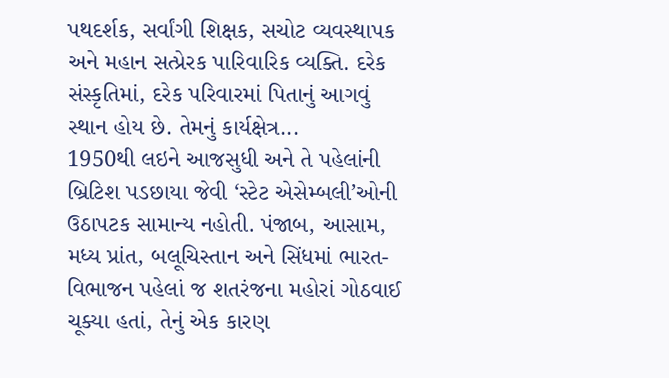પથદર્શક, સર્વાંગી શિક્ષક, સચોટ વ્યવસ્થાપક અને મહાન સત્પ્રેરક પારિવારિક વ્યક્તિ. દરેક સંસ્કૃતિમાં, દરેક પરિવારમાં પિતાનું આગવું સ્થાન હોય છે. તેમનું કાર્યક્ષેત્ર...
1950થી લઇને આજસુધી અને તે પહેલાંની બ્રિટિશ પડછાયા જેવી ‘સ્ટેટ એસેમ્બલી’ઓની ઉઠાપટક સામાન્ય નહોતી. પંજાબ, આસામ, મધ્ય પ્રાંત, બલૂચિસ્તાન અને સિંધમાં ભારત-વિભાજન પહેલાં જ શતરંજના મહોરાં ગોઠવાઈ ચૂક્યા હતાં, તેનું એક કારણ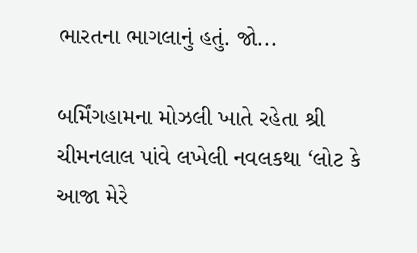ભારતના ભાગલાનું હતું. જો...

બર્મિંગહામના મોઝલી ખાતે રહેતા શ્રી ચીમનલાલ પાંવે લખેલી નવલકથા ‘લોટ કે આજા મેરે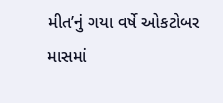મીત’નું ગયા વર્ષે ઓકટોબર માસમાં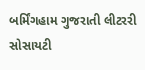બર્મિંગહામ ગુજરાતી લીટરરી સોસાયટી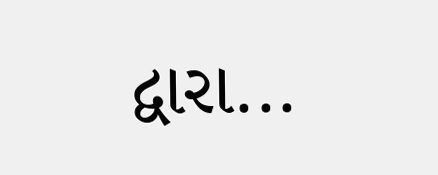દ્વારા...